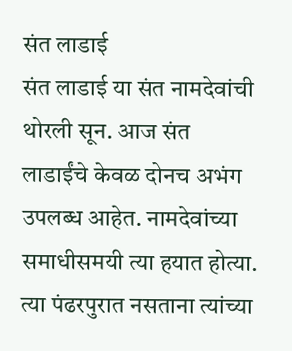संत लाडाई
संत लाडाई या संत नामदेवांची थोरली सून. आज संत लाडाईंचे केवळ दोनच अभंग उपलब्ध आहेत. नामदेवांच्या समाधीसमयी त्या हयात होत्या. त्या पंढरपुरात नसताना त्यांच्या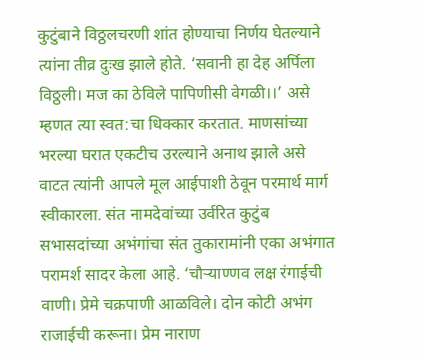कुटुंबाने विठ्ठलचरणी शांत होण्याचा निर्णय घेतल्याने त्यांना तीव्र दुःख झाले होते. ‘सवानी हा देह अर्पिला विठ्ठली। मज का ठेविले पापिणीसी वेगळी।।’ असे म्हणत त्या स्वत:चा धिक्कार करतात. माणसांच्या भरल्या घरात एकटीच उरल्याने अनाथ झाले असे वाटत त्यांनी आपले मूल आईपाशी ठेवून परमार्थ मार्ग स्वीकारला. संत नामदेवांच्या उर्वरित कुटुंब सभासदांच्या अभंगांचा संत तुकारामांनी एका अभंगात परामर्श सादर केला आहे. ‘चौऱ्याण्णव लक्ष रंगाईची वाणी। प्रेमे चक्रपाणी आळविले। दोन कोटी अभंग राजाईची करूना। प्रेम नाराण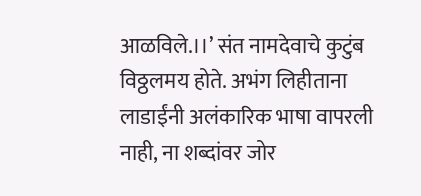आळविले.।।’ संत नामदेवाचे कुटुंब विठ्ठलमय होते. अभंग लिहीताना लाडाईंनी अलंकारिक भाषा वापरली नाही, ना शब्दांवर जोर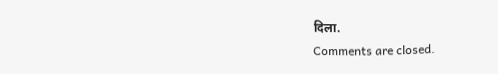दिला.
Comments are closed.